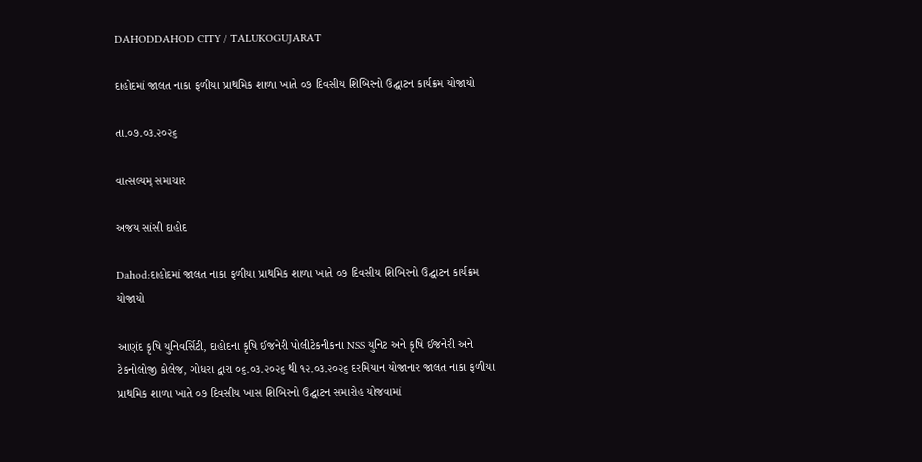DAHODDAHOD CITY / TALUKOGUJARAT

દાહોદમાં જાલત નાકા ફળીયા પ્રાથમિક શાળા ખાતે ૦૭ દિવસીય શિબિરનો ઉદ્ઘાટન કાર્યક્રમ યોજાયો

તા.૦૭.૦૩.૨૦૨૬

વાત્સલ્યમ્ સમાચાર

અજય સાંસી દાહોદ

Dahod:દાહોદમાં જાલત નાકા ફળીયા પ્રાથમિક શાળા ખાતે ૦૭ દિવસીય શિબિરનો ઉદ્ઘાટન કાર્યક્રમ યોજાયો

આણંદ કૃષિ યુનિવર્સિટી, દાહોદના કૃષિ ઈજનેરી પોલીટેકનીકના NSS યુનિટ અને કૃષિ ઈજનેરી અને ટેકનોલોજી કોલેજ, ગોધરા દ્વારા ૦૬.૦૩.૨૦૨૬ થી ૧૨.૦૩.૨૦૨૬ દરમિયાન યોજાનાર જાલત નાકા ફળીયા પ્રાથમિક શાળા ખાતે ૦૭ દિવસીય ખાસ શિબિરનો ઉદ્ઘાટન સમારોહ યોજવામાં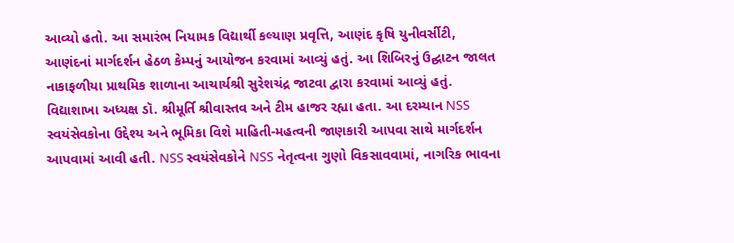આવ્યો હતો. આ સમારંભ નિયામક વિદ્યાર્થી કલ્યાણ પ્રવૃત્તિ, આણંદ કૃષિ યુનીવર્સીટી, આણંદનાં માર્ગદર્શન હેઠળ કેમ્પનું આયોજન કરવામાં આવ્યું હતું. આ શિબિરનું ઉદ્ઘાટન જાલત નાકાફળીયા પ્રાથમિક શાળાના આચાર્યશ્રી સુરેશચંદ્ર જાટવા દ્વારા કરવામાં આવ્યું હતું. વિદ્યાશાખા અધ્યક્ષ ડૉ. શ્રીમૂર્તિ શ્રીવાસ્તવ અને ટીમ હાજર રહ્યા હતા. આ દરમ્યાન NSS સ્વયંસેવકોના ઉદ્દેશ્ય અને ભૂમિકા વિશે માહિતી-મહત્વની જાણકારી આપવા સાથે માર્ગદર્શન આપવામાં આવી હતી. NSS સ્વયંસેવકોને NSS નેતૃત્વના ગુણો વિકસાવવામાં, નાગરિક ભાવના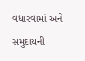વધારવામાં અને સમુદાયની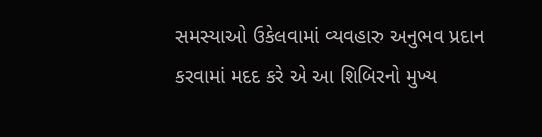સમસ્યાઓ ઉકેલવામાં વ્યવહારુ અનુભવ પ્રદાન કરવામાં મદદ કરે એ આ શિબિરનો મુખ્ય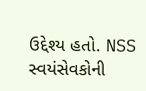ઉદ્દેશ્ય હતો. NSS સ્વયંસેવકોની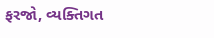ફરજો, વ્યક્તિગત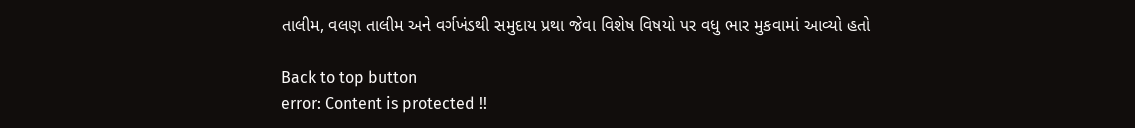તાલીમ, વલણ તાલીમ અને વર્ગખંડથી સમુદાય પ્રથા જેવા વિશેષ વિષયો પર વધુ ભાર મુકવામાં આવ્યો હતો

Back to top button
error: Content is protected !!